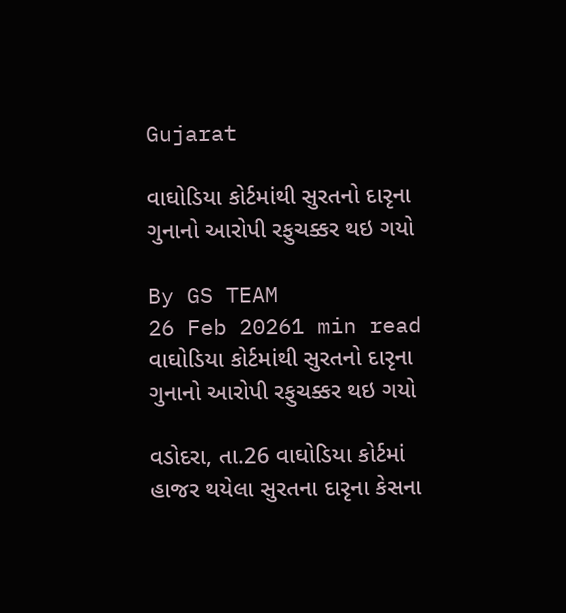Gujarat

વાઘોડિયા કોર્ટમાંથી સુરતનો દારૃના ગુનાનો આરોપી રફુચક્કર થઇ ગયો

By GS TEAM
26 Feb 20261 min read
વાઘોડિયા કોર્ટમાંથી સુરતનો દારૃના ગુનાનો આરોપી રફુચક્કર થઇ ગયો

વડોદરા, તા.26 વાઘોડિયા કોર્ટમાં હાજર થયેલા સુરતના દારૃના કેસના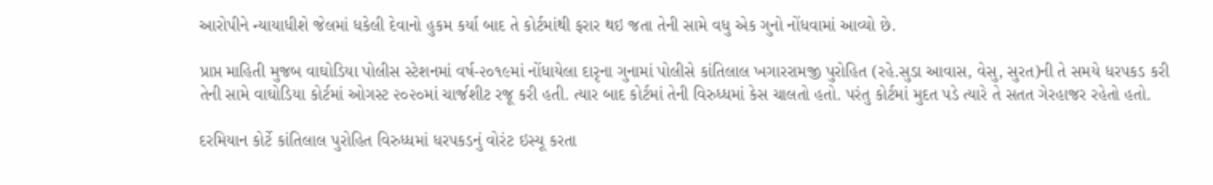આરોપીને ન્યાયાધીશે જેલમાં ધકેલી દેવાનો હુકમ કર્યા બાદ તે કોર્ટમાંથી ફરાર થઇ જતા તેની સામે વધુ એક ગુનો નોંધવામાં આવ્યો છે.

પ્રાપ્ત માહિતી મુજબ વાઘોડિયા પોલીસ સ્ટેશનમાં વર્ષ-૨૦૧૯માં નોંધાયેલા દારૃના ગુનામાં પોલીસે કાંતિલાલ ખગારરામજી પુરોહિત (રહે.સુડા આવાસ, વેસુ, સુરત)ની તે સમયે ધરપકડ કરી તેની સામે વાઘોડિયા કોર્ટમાં ઓગસ્ટ ૨૦૨૦માં ચાર્જશીટ રજૂ કરી હતી. ત્યાર બાદ કોર્ટમાં તેની વિરુધ્ધમાં કેસ ચાલતો હતો. પરંતુ કોર્ટમાં મુદત પડે ત્યારે તે સતત ગેરહાજર રહેતો હતો.

દરમિયાન કોર્ટે કાંતિલાલ પુરોહિત વિરુધ્ધમાં ધરપકડનું વોરંટ ઇસ્યૂ કરતા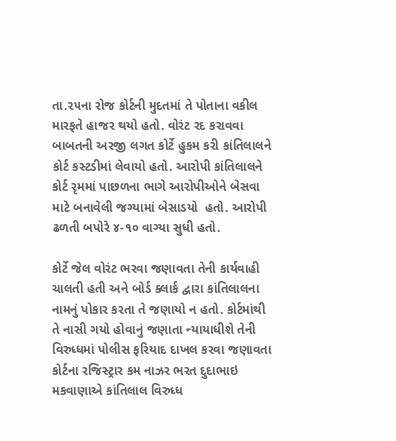તા.૨૫ના રોજ કોર્ટની મુદતમાં તે પોતાના વકીલ મારફતે હાજર થયો હતો. વોરંટ રદ કરાવવા બાબતની અરજી લગત કોર્ટે હુકમ કરી કાંતિલાલને કોર્ટ કસ્ટડીમાં લેવાયો હતો. આરોપી કાંતિલાલને કોર્ટ રૃમમાં પાછળના ભાગે આરોપીઓને બેસવા માટે બનાવેલી જગ્યામાં બેસાડયો  હતો. આરોપી ઢળતી બપોરે ૪-૧૦ વાગ્યા સુધી હતો.

કોર્ટે જેલ વોરંટ ભરવા જણાવતા તેની કાર્યવાહી ચાલતી હતી અને બોર્ડ ક્લાર્ક દ્વારા કાંતિલાલના નામનું પોકાર કરતા તે જણાયો ન હતો. કોર્ટમાંથી તે નાસી ગયો હોવાનું જણાતા ન્યાયાધીશે તેની વિરુધ્ધમાં પોલીસ ફરિયાદ દાખલ કરવા જણાવતા કોર્ટના રજિસ્ટ્રાર કમ નાઝર ભરત દુદાભાઇ મકવાણાએ કાંતિલાલ વિરુધ્ધ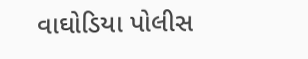વાઘોડિયા પોલીસ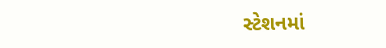સ્ટેશનમાં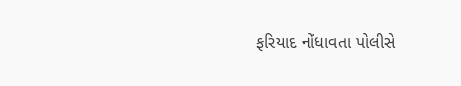ફરિયાદ નોંધાવતા પોલીસે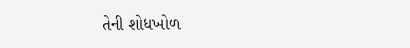તેની શોધખોળ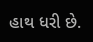હાથ ધરી છે.